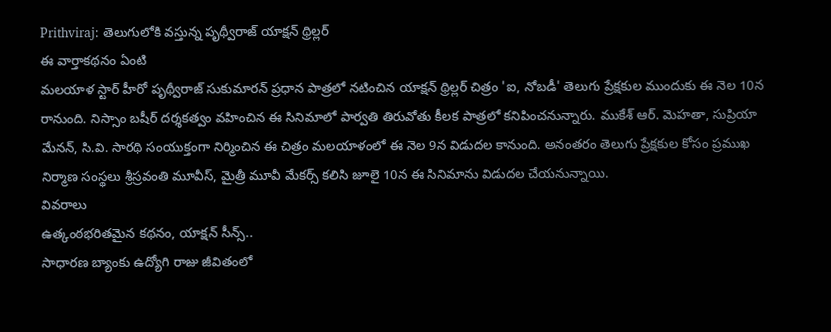Prithviraj: తెలుగులోకి వస్తున్న పృథ్వీరాజ్ యాక్షన్ థ్రిల్లర్
ఈ వార్తాకథనం ఏంటి
మలయాళ స్టార్ హీరో పృథ్వీరాజ్ సుకుమారన్ ప్రధాన పాత్రలో నటించిన యాక్షన్ థ్రిల్లర్ చిత్రం 'ఐ, నోబడీ' తెలుగు ప్రేక్షకుల ముందుకు ఈ నెల 10న రానుంది. నిస్సాం బషీర్ దర్శకత్వం వహించిన ఈ సినిమాలో పార్వతి తిరువోతు కీలక పాత్రలో కనిపించనున్నారు. ముకేశ్ ఆర్. మెహతా, సుప్రియా మేనన్, సి.వి. సారథి సంయుక్తంగా నిర్మించిన ఈ చిత్రం మలయాళంలో ఈ నెల 9న విడుదల కానుంది. అనంతరం తెలుగు ప్రేక్షకుల కోసం ప్రముఖ నిర్మాణ సంస్థలు శ్రీస్రవంతి మూవీస్, మైత్రీ మూవీ మేకర్స్ కలిసి జూలై 10న ఈ సినిమాను విడుదల చేయనున్నాయి.
వివరాలు
ఉత్కంఠభరితమైన కథనం, యాక్షన్ సీన్స్..
సాధారణ బ్యాంకు ఉద్యోగి రాజు జీవితంలో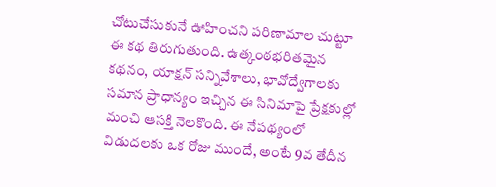చోటుచేసుకునే ఊహించని పరిణామాల చుట్టూ ఈ కథ తిరుగుతుంది. ఉత్కంఠభరితమైన కథనం, యాక్షన్ సన్నివేశాలు, భావోద్వేగాలకు సమాన ప్రాధాన్యం ఇచ్చిన ఈ సినిమాపై ప్రేక్షకుల్లో మంచి ఆసక్తి నెలకొంది. ఈ నేపథ్యంలో విడుదలకు ఒక రోజు ముందే, అంటే 9వ తేదీన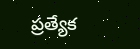ప్రత్యేక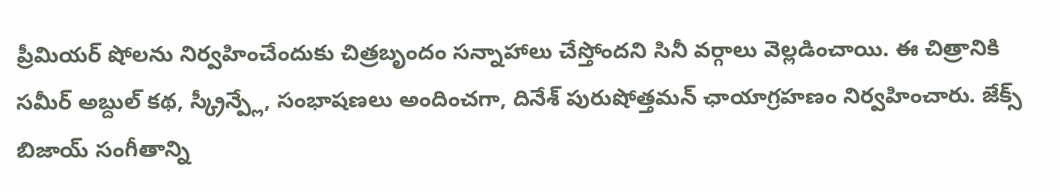ప్రీమియర్ షోలను నిర్వహించేందుకు చిత్రబృందం సన్నాహాలు చేస్తోందని సినీ వర్గాలు వెల్లడించాయి. ఈ చిత్రానికి సమీర్ అబ్దుల్ కథ, స్క్రీన్ప్లే, సంభాషణలు అందించగా, దినేశ్ పురుషోత్తమన్ ఛాయాగ్రహణం నిర్వహించారు. జేక్స్ బిజాయ్ సంగీతాన్ని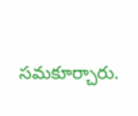సమకూర్చారు.